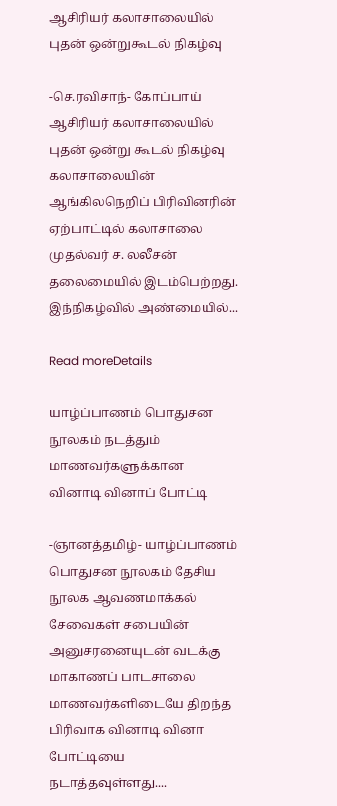ஆசிரியர் கலாசாலையில் புதன் ஒன்றுகூடல் நிகழ்வு

-செ.ரவிசாந்- கோப்பாய் ஆசிரியர் கலாசாலையில் புதன் ஒன்று கூடல் நிகழ்வு கலாசாலையின் ஆங்கிலநெறிப் பிரிவினரின் ஏற்பாட்டில் கலாசாலை முதல்வர் ச. லலீசன் தலைமையில் இடம்பெற்றது. இந்நிகழ்வில் அண்மையில்...

Read moreDetails

யாழ்ப்பாணம் பொதுசன நூலகம் நடத்தும் மாணவர்களுக்கான வினாடி வினாப் போட்டி

-ஞானத்தமிழ்- யாழ்ப்பாணம் பொதுசன நூலகம் தேசிய நூலக ஆவணமாக்கல் சேவைகள் சபையின் அனுசரனையுடன் வடக்கு மாகாணப் பாடசாலை மாணவர்களிடையே திறந்த பிரிவாக வினாடி வினா போட்டியை நடாத்தவுள்ளது....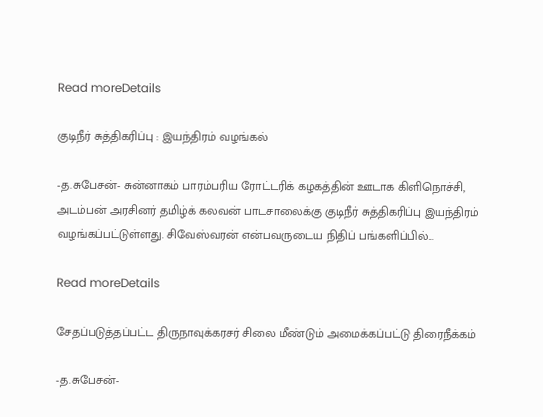Read moreDetails

குடிநீர் சுத்திகரிப்பு : இயந்திரம் வழங்கல்

-த.சுபேசன்- சுன்னாகம் பாரம்பரிய ரோட்டரிக் கழகத்தின் ஊடாக கிளிநொச்சி, அடம்பன் அரசினர் தமிழ்க் கலவன் பாடசாலைக்கு குடிநீர் சுத்திகரிப்பு இயந்திரம் வழங்கப்பட்டுள்ளது. சிவேஸ்வரன் என்பவருடைய நிதிப் பங்களிப்பில்...

Read moreDetails

சேதப்படுத்தப்பட்ட திருநாவுக்கரசர் சிலை மீண்டும் அமைக்கப்பட்டு திரைநீக்கம்

-த.சுபேசன்-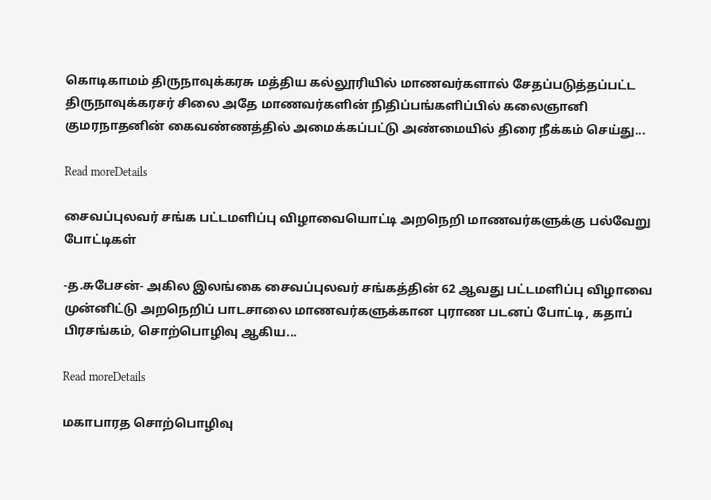கொடிகாமம் திருநாவுக்கரசு மத்திய கல்லூரியில் மாணவர்களால் சேதப்படுத்தப்பட்ட திருநாவுக்கரசர் சிலை அதே மாணவர்களின் நிதிப்பங்களிப்பில் கலைஞானி குமரநாதனின் கைவண்ணத்தில் அமைக்கப்பட்டு அண்மையில் திரை நீக்கம் செய்து...

Read moreDetails

சைவப்புலவர் சங்க பட்டமளிப்பு விழாவையொட்டி அறநெறி மாணவர்களுக்கு பல்வேறு போட்டிகள்

-த.சுபேசன்- அகில இலங்கை சைவப்புலவர் சங்கத்தின் 62 ஆவது பட்டமளிப்பு விழாவை முன்னிட்டு அறநெறிப் பாடசாலை மாணவர்களுக்கான புராண படனப் போட்டி, கதாப் பிரசங்கம், சொற்பொழிவு ஆகிய...

Read moreDetails

மகாபாரத சொற்பொழிவு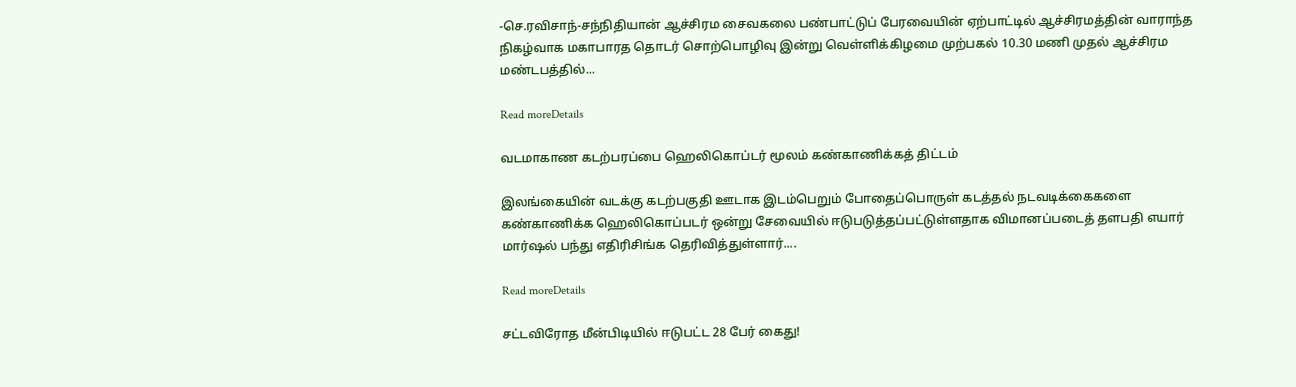-செ.ரவிசாந்-சந்நிதியான் ஆச்சிரம சைவகலை பண்பாட்டுப் பேரவையின் ஏற்பாட்டில் ஆச்சிரமத்தின் வாராந்த நிகழ்வாக மகாபாரத தொடர் சொற்பொழிவு இன்று வெள்ளிக்கிழமை முற்பகல் 10.30 மணி முதல் ஆச்சிரம மண்டபத்தில்...

Read moreDetails

வடமாகாண கடற்பரப்பை ஹெலிகொப்டர் மூலம் கண்காணிக்கத் திட்டம்

இலங்கையின் வடக்கு கடற்பகுதி ஊடாக இடம்பெறும் போதைப்பொருள் கடத்தல் நடவடிக்கைகளை கண்காணிக்க ஹெலிகொப்படர் ஒன்று சேவையில் ஈடுபடுத்தப்பட்டுள்ளதாக விமானப்படைத் தளபதி எயார் மார்ஷல் பந்து எதிரிசிங்க தெரிவித்துள்ளார்....

Read moreDetails

சட்டவிரோத மீன்பிடியில் ஈடுபட்ட 28 பேர் கைது!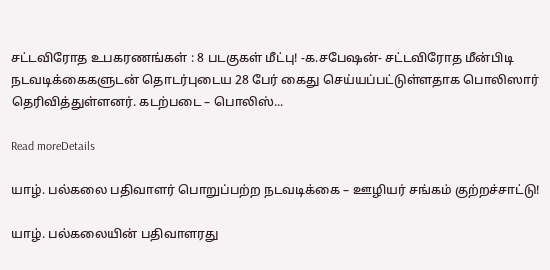சட்டவிரோத உபகரணங்கள் : 8 படகுகள் மீட்பு! -க.சபேஷன்- சட்டவிரோத மீன்பிடி நடவடிக்கைகளுடன் தொடர்புடைய 28 பேர் கைது செய்யப்பட்டுள்ளதாக பொலிஸார் தெரிவித்துள்ளனர். கடற்படை – பொலிஸ்...

Read moreDetails

யாழ். பல்கலை பதிவாளர் பொறுப்பற்ற நடவடிக்கை – ஊழியர் சங்கம் குற்றச்சாட்டு!

யாழ். பல்கலையின் பதிவாளரது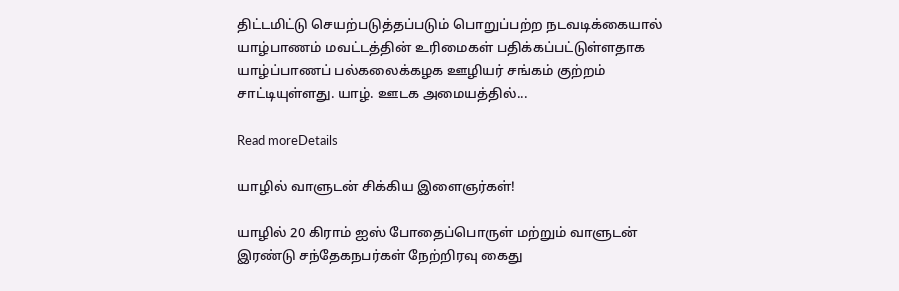திட்டமிட்டு செயற்படுத்தப்படும் பொறுப்பற்ற நடவடிக்கையால் யாழ்பாணம் மவட்டத்தின் உரிமைகள் பதிக்கப்பட்டுள்ளதாக யாழ்ப்பாணப் பல்கலைக்கழக ஊழியர் சங்கம் குற்றம் சாட்டியுள்ளது. யாழ். ஊடக அமையத்தில்...

Read moreDetails

யாழில் வாளுடன் சிக்கிய இளைஞர்கள்!

யாழில் 20 கிராம் ஐஸ் போதைப்பொருள் மற்றும் வாளுடன் இரண்டு சந்தேகநபர்கள் நேற்றிரவு கைது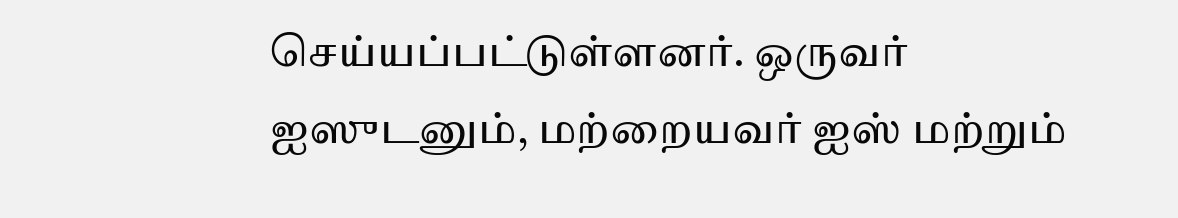செய்யப்பட்டுள்ளனர். ஒருவர் ஐஸுடனும், மற்றையவர் ஐஸ் மற்றும்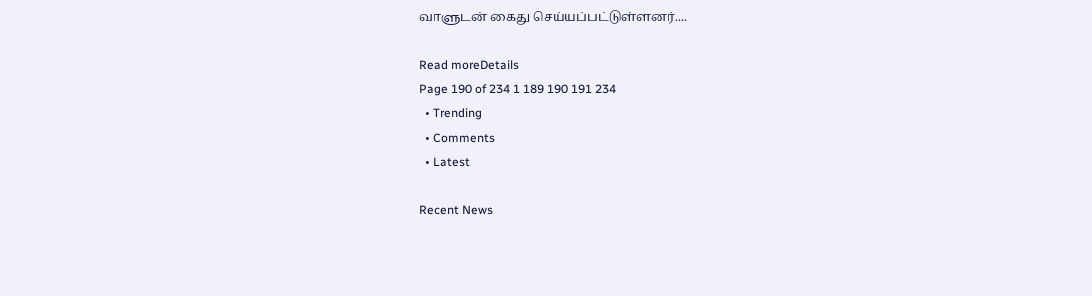வாளுடன் கைது செய்யப்பட்டுள்ளனர்....

Read moreDetails
Page 190 of 234 1 189 190 191 234
  • Trending
  • Comments
  • Latest

Recent News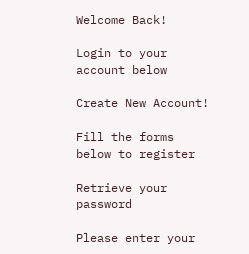Welcome Back!

Login to your account below

Create New Account!

Fill the forms below to register

Retrieve your password

Please enter your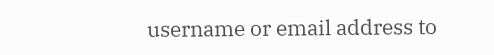username or email address to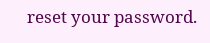reset your password.